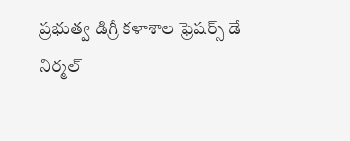ప్రభుత్వ డిగ్రీ కళాశాల ఫ్రెషర్స్ డే
నిర్మల్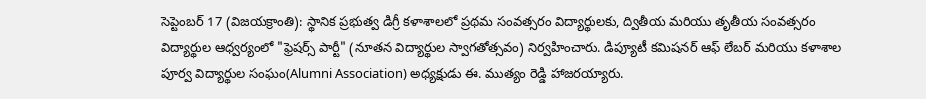సెప్టెంబర్ 17 (విజయక్రాంతి): స్థానిక ప్రభుత్వ డిగ్రీ కళాశాలలో ప్రథమ సంవత్సరం విద్యార్థులకు, ద్వితీయ మరియు తృతీయ సంవత్సరం విద్యార్థుల ఆధ్వర్యంలో "ఫ్రెషర్స్ పార్టీ" (నూతన విద్యార్థుల స్వాగతోత్సవం) నిర్వహించారు. డిప్యూటీ కమిషనర్ ఆఫ్ లేబర్ మరియు కళాశాల పూర్వ విద్యార్థుల సంఘం(Alumni Association) అధ్యక్షుడు ఈ. ముత్యం రెడ్డి హాజరయ్యారు.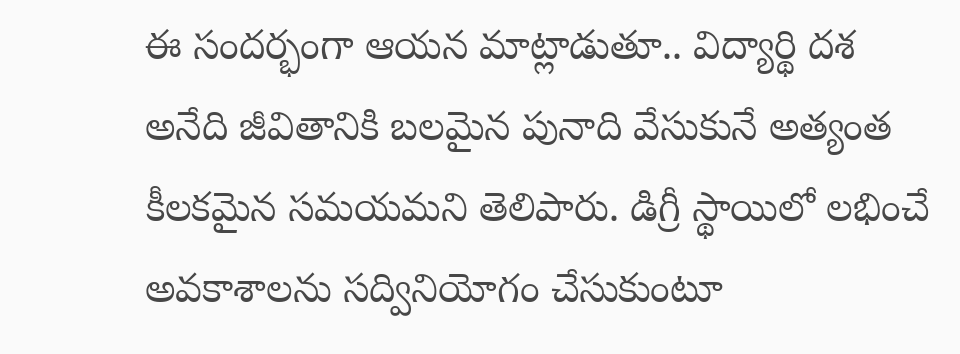ఈ సందర్భంగా ఆయన మాట్లాడుతూ.. విద్యార్థి దశ అనేది జీవితానికి బలమైన పునాది వేసుకునే అత్యంత కీలకమైన సమయమని తెలిపారు. డిగ్రీ స్థాయిలో లభించే అవకాశాలను సద్వినియోగం చేసుకుంటూ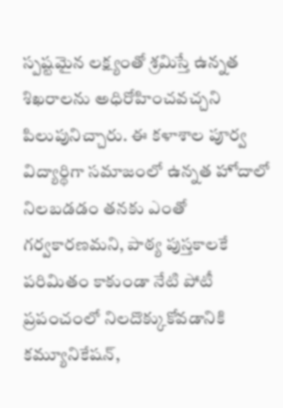స్పష్టమైన లక్ష్యంతో శ్రమిస్తే ఉన్నత శిఖరాలను అధిరోహించవచ్చని పిలుపునిచ్చారు. ఈ కళాశాల పూర్వ విద్యార్థిగా సమాజంలో ఉన్నత హోదాలో నిలబడడం తనకు ఎంతో గర్వకారణమని, పాఠ్య పుస్తకాలకే పరిమితం కాకుండా నేటి పోటీ ప్రపంచంలో నిలదొక్కుకోవడానికి కమ్యూనికేషన్,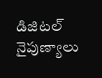డిజిటల్ నైపుణ్యాలు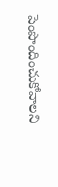పెంపొందించుకోవాలని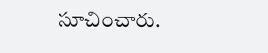సూచించారు.